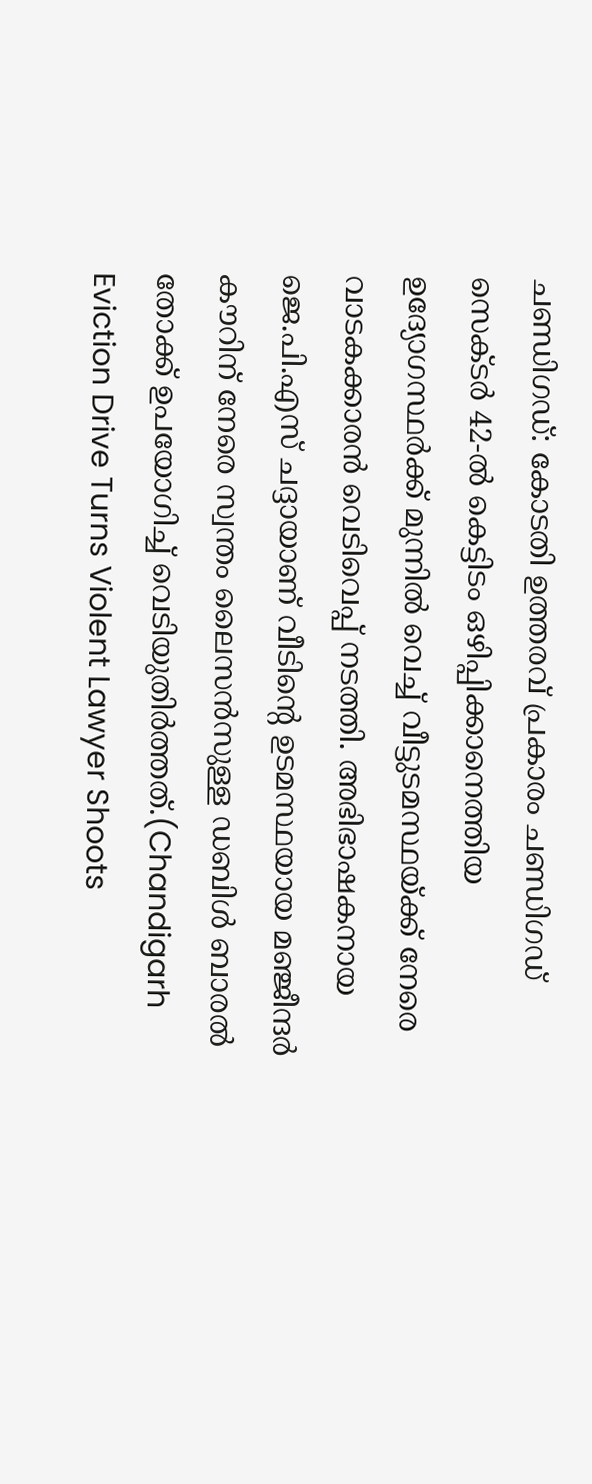ചണ്ഡിഗഡ്: കോടതി ഉത്തരവ് പ്രകാരം ചണ്ഡിഗഡ് സെക്ടർ 42-ൽ കെട്ടിടം ഒഴിപ്പിക്കാനെത്തിയ ഉദ്യോഗസ്ഥർക്ക് മുന്നിൽ വെച്ച് വീട്ടുടമസ്ഥയ്ക്ക് നേരെ വാടകക്കാരൻ വെടിവെപ്പ് നടത്തി. അഭിഭാഷകനായ ജെ.പി.എസ് ചദ്ദായാണ് വീടിന്റെ ഉടമസ്ഥയായ മഞ്ജീന്ദർ കൗറിന് നേരെ സ്വന്തം ലൈസൻസുള്ള ഡബിൾ ബാരൽ തോക്ക് ഉപയോഗിച്ച് വെടിയുതിർത്തത്.(Chandigarh Eviction Drive Turns Violent Lawyer Shoots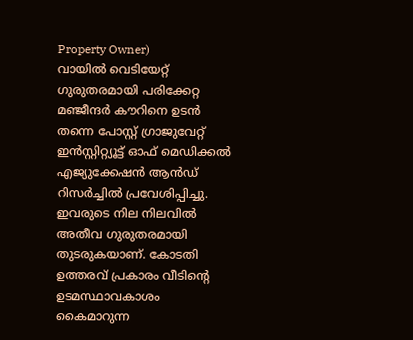Property Owner)
വായിൽ വെടിയേറ്റ് ഗുരുതരമായി പരിക്കേറ്റ മഞ്ജീന്ദർ കൗറിനെ ഉടൻ തന്നെ പോസ്റ്റ് ഗ്രാജുവേറ്റ് ഇൻസ്റ്റിറ്റ്യൂട്ട് ഓഫ് മെഡിക്കൽ എജ്യുക്കേഷൻ ആൻഡ് റിസർച്ചിൽ പ്രവേശിപ്പിച്ചു. ഇവരുടെ നില നിലവിൽ അതീവ ഗുരുതരമായി തുടരുകയാണ്. കോടതി ഉത്തരവ് പ്രകാരം വീടിന്റെ ഉടമസ്ഥാവകാശം കൈമാറുന്ന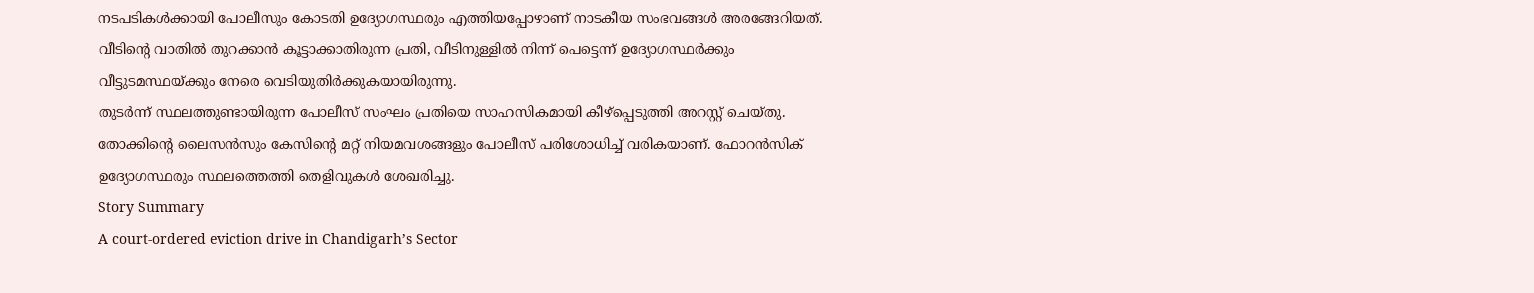നടപടികൾക്കായി പോലീസും കോടതി ഉദ്യോഗസ്ഥരും എത്തിയപ്പോഴാണ് നാടകീയ സംഭവങ്ങൾ അരങ്ങേറിയത്. വീടിന്റെ വാതിൽ തുറക്കാൻ കൂട്ടാക്കാതിരുന്ന പ്രതി, വീടിനുള്ളിൽ നിന്ന് പെട്ടെന്ന് ഉദ്യോഗസ്ഥർക്കും വീട്ടുടമസ്ഥയ്ക്കും നേരെ വെടിയുതിർക്കുകയായിരുന്നു.
തുടർന്ന് സ്ഥലത്തുണ്ടായിരുന്ന പോലീസ് സംഘം പ്രതിയെ സാഹസികമായി കീഴ്പ്പെടുത്തി അറസ്റ്റ് ചെയ്തു. തോക്കിന്റെ ലൈസൻസും കേസിന്റെ മറ്റ് നിയമവശങ്ങളും പോലീസ് പരിശോധിച്ച് വരികയാണ്. ഫോറൻസിക് ഉദ്യോഗസ്ഥരും സ്ഥലത്തെത്തി തെളിവുകൾ ശേഖരിച്ചു.
Story Summary
A court-ordered eviction drive in Chandigarh’s Sector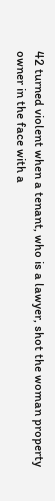42 turned violent when a tenant, who is a lawyer, shot the woman property owner in the face with a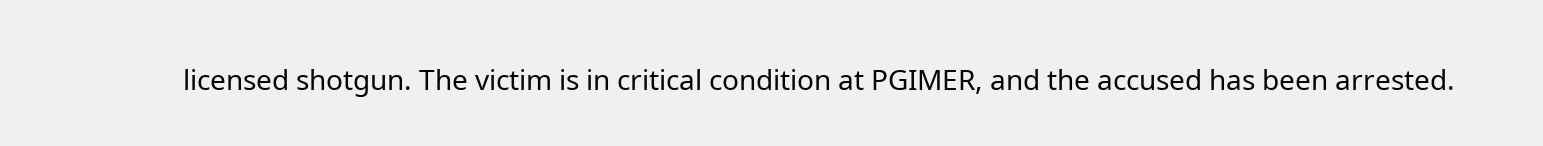licensed shotgun. The victim is in critical condition at PGIMER, and the accused has been arrested.